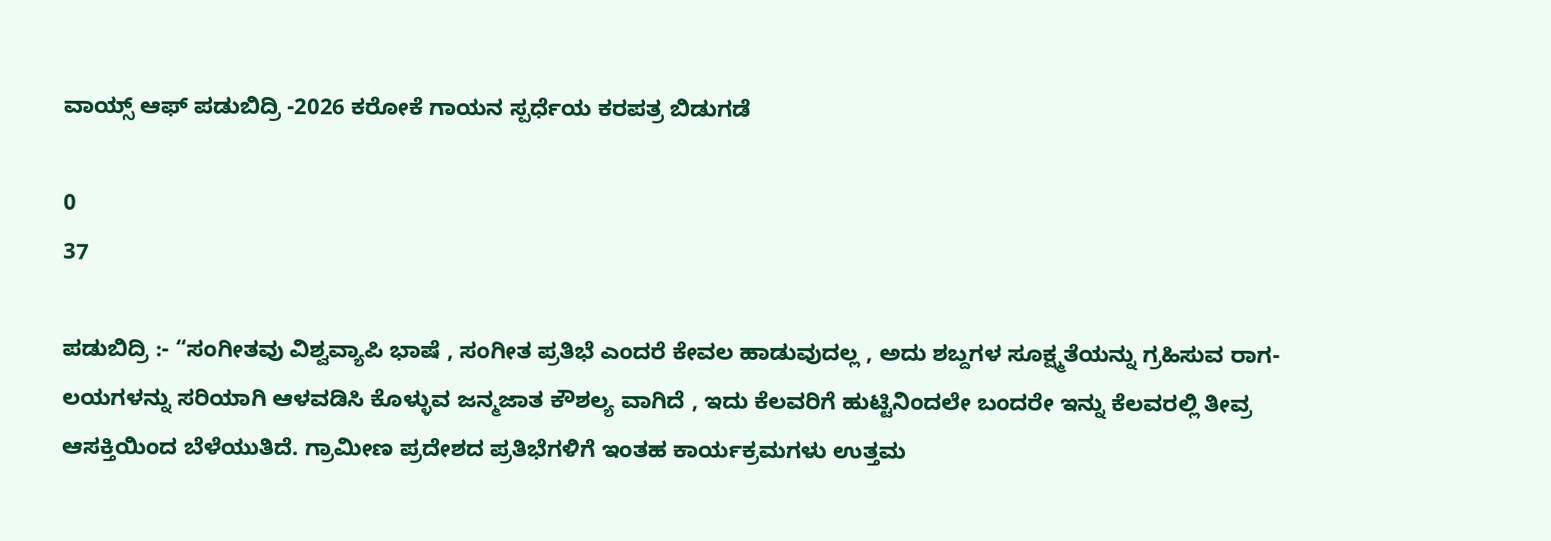ವಾಯ್ಸ್ ಆಫ್ ಪಡುಬಿದ್ರಿ -2026 ಕರೋಕೆ ಗಾಯನ ಸ್ಪರ್ಧೆಯ ಕರಪತ್ರ ಬಿಡುಗಡೆ

0
37

ಪಡುಬಿದ್ರಿ :- “ಸಂಗೀತವು ವಿಶ್ವವ್ಯಾಪಿ ಭಾಷೆ , ಸಂಗೀತ ಪ್ರತಿಭೆ ಎಂದರೆ ಕೇವಲ ಹಾಡುವುದಲ್ಲ , ಅದು ಶಬ್ದಗಳ ಸೂಕ್ಷ್ಮತೆಯನ್ನು ಗ್ರಹಿಸುವ ರಾಗ- ಲಯಗಳನ್ನು ಸರಿಯಾಗಿ ಆಳವಡಿಸಿ ಕೊಳ್ಳುವ ಜನ್ಮಜಾತ ಕೌಶಲ್ಯ ವಾಗಿದೆ , ಇದು ಕೆಲವರಿಗೆ ಹುಟ್ಟಿನಿಂದಲೇ ಬಂದರೇ ಇನ್ನು ಕೆಲವರಲ್ಲಿ ತೀವ್ರ ಆಸಕ್ತಿಯಿಂದ ಬೆಳೆಯುತಿದೆ. ಗ್ರಾಮೀಣ ಪ್ರದೇಶದ ಪ್ರತಿಭೆಗಳಿಗೆ ಇಂತಹ ಕಾರ್ಯಕ್ರಮಗಳು ಉತ್ತಮ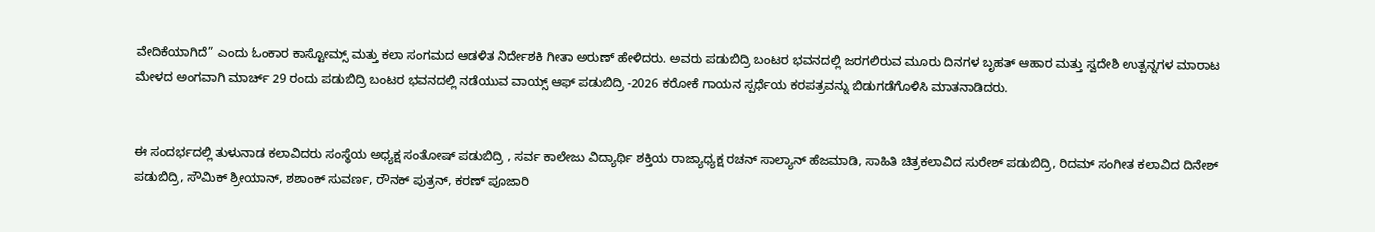ವೇದಿಕೆಯಾಗಿದೆ” ಎಂದು ಓಂಕಾರ ಕಾಸ್ಟೋಮ್ಸ್ ಮತ್ತು ಕಲಾ ಸಂಗಮದ ಆಡಳಿತ ನಿರ್ದೇಶಕಿ ಗೀತಾ ಅರುಣ್ ಹೇಳಿದರು. ಅವರು ಪಡುಬಿದ್ರಿ ಬಂಟರ ಭವನದಲ್ಲಿ ಜರಗಲಿರುವ ಮೂರು ದಿನಗಳ ಬೃಹತ್ ಆಹಾರ ಮತ್ತು ಸ್ವದೇಶಿ ಉತ್ಪನ್ನಗಳ ಮಾರಾಟ ಮೇಳದ ಅಂಗವಾಗಿ ಮಾರ್ಚ್ 29 ರಂದು ಪಡುಬಿದ್ರಿ ಬಂಟರ ಭವನದಲ್ಲಿ ನಡೆಯುವ ವಾಯ್ಸ್ ಆಫ್ ಪಡುಬಿದ್ರಿ -2026 ಕರೋಕೆ ಗಾಯನ ಸ್ಪರ್ಧೆಯ ಕರಪತ್ರವನ್ನು ಬಿಡುಗಡೆಗೊಳಿಸಿ ಮಾತನಾಡಿದರು.


ಈ ಸಂದರ್ಭದಲ್ಲಿ ತುಳುನಾಡ ಕಲಾವಿದರು ಸಂಸ್ಥೆಯ ಅಧ್ಯಕ್ಷ ಸಂತೋಷ್ ಪಡುಬಿದ್ರಿ , ಸರ್ವ ಕಾಲೇಜು ವಿದ್ಯಾರ್ಥಿ ಶಕ್ತಿಯ ರಾಜ್ಯಾಧ್ಯಕ್ಷ ರಚನ್ ಸಾಲ್ಯಾನ್ ಹೆಜಮಾಡಿ, ಸಾಹಿತಿ ಚಿತ್ರಕಲಾವಿದ ಸುರೇಶ್ ಪಡುಬಿದ್ರಿ, ರಿದಮ್ ಸಂಗೀತ ಕಲಾವಿದ ದಿನೇಶ್ ಪಡುಬಿದ್ರಿ, ಸೌಮಿಕ್‌ ಶ್ರೀಯಾನ್‌, ಶಶಾಂಕ್‌ ಸುವರ್ಣ, ರೌನಕ್‌ ಪುತ್ರನ್‌, ಕರಣ್‌ ಪೂಜಾರಿ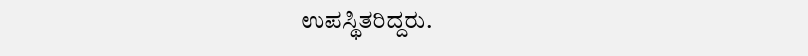ಉಪಸ್ಥಿತರಿದ್ದರು.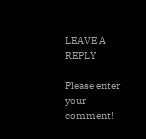LEAVE A REPLY

Please enter your comment!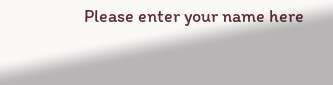Please enter your name here